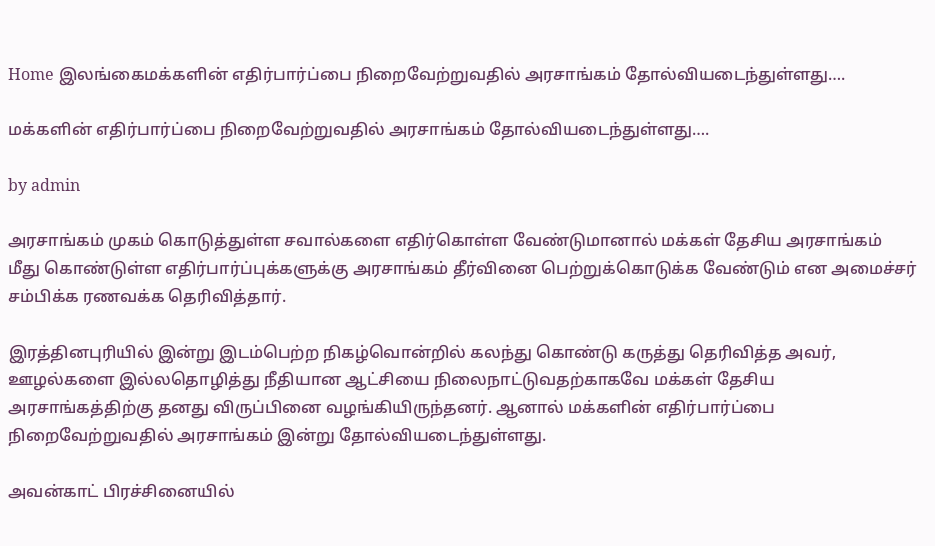Home இலங்கைமக்களின் எதிர்பார்ப்பை நிறைவேற்றுவதில் அரசாங்கம் தோல்வியடைந்துள்ளது….

மக்களின் எதிர்பார்ப்பை நிறைவேற்றுவதில் அரசாங்கம் தோல்வியடைந்துள்ளது….

by admin

அரசாங்கம் முகம் கொடுத்துள்ள சவால்களை எதிர்கொள்ள வேண்டுமானால் மக்கள் தேசிய அரசாங்கம் மீது கொண்டுள்ள எதிர்பார்ப்புக்களுக்கு அரசாங்கம் தீர்வினை பெற்றுக்கொடுக்க வேண்டும் என அமைச்சர் சம்பிக்க ரணவக்க தெரிவித்தார்.

இரத்தினபுரியில் இன்று இடம்பெற்ற நிகழ்வொன்றில் கலந்து கொண்டு கருத்து தெரிவித்த அவர், ஊழல்களை இல்லதொழித்து நீதியான ஆட்சியை நிலைநாட்டுவதற்காகவே மக்கள் தேசிய அரசாங்கத்திற்கு தனது விருப்பினை வழங்கியிருந்தனர். ஆனால் மக்களின் எதிர்பார்ப்பை நிறைவேற்றுவதில் அரசாங்கம் இன்று தோல்வியடைந்துள்ளது.

அவன்காட் பிரச்சினையில்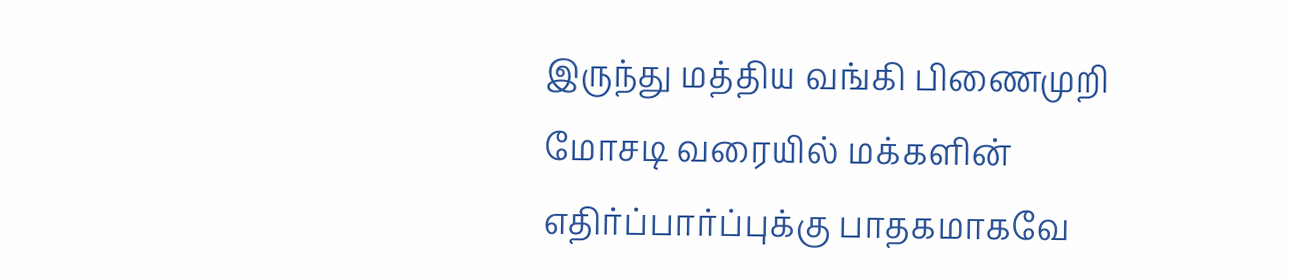இருந்து மத்திய வங்கி பிணைமுறி மோசடி வரையில் மக்களின் எதிர்ப்பார்ப்புக்கு பாதகமாகவே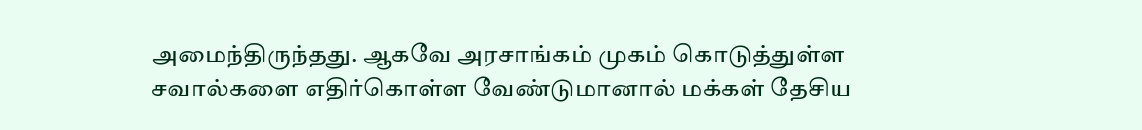அமைந்திருந்தது. ஆகவே அரசாங்கம் முகம் கொடுத்துள்ள சவால்களை எதிர்கொள்ள வேண்டுமானால் மக்கள் தேசிய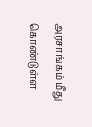அரசாங்கம் மீது கொண்டுள்ள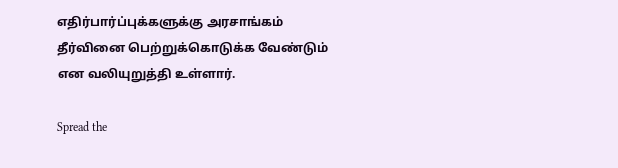எதிர்பார்ப்புக்களுக்கு அரசாங்கம் தீர்வினை பெற்றுக்கொடுக்க வேண்டும் என வலியுறுத்தி உள்ளார்.

Spread the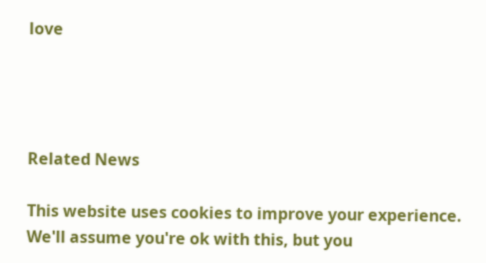love




Related News

This website uses cookies to improve your experience. We'll assume you're ok with this, but you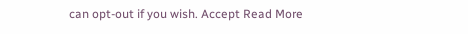can opt-out if you wish. Accept Read More